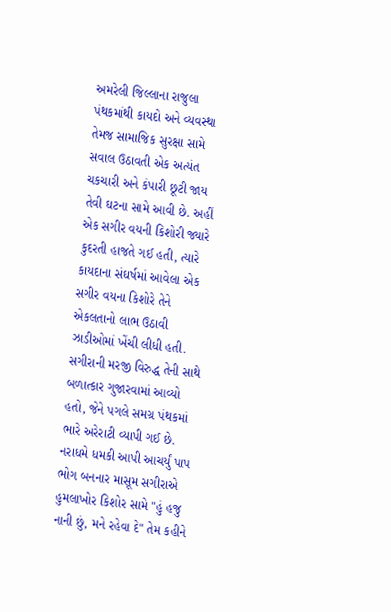અમરેલી જિલ્લાના રાજુલા પંથકમાંથી કાયદો અને વ્યવસ્થા તેમજ સામાજિક સુરક્ષા સામે સવાલ ઉઠાવતી એક અત્યંત ચકચારી અને કંપારી છૂટી જાય તેવી ઘટના સામે આવી છે. અહીં એક સગીર વયની કિશોરી જ્યારે કુદરતી હાજતે ગઈ હતી, ત્યારે કાયદાના સંઘર્ષમાં આવેલા એક સગીર વયના કિશોરે તેને એકલતાનો લાભ ઉઠાવી ઝાડીઓમાં ખેંચી લીધી હતી. સગીરાની મરજી વિરુદ્ધ તેની સાથે બળાત્કાર ગુજારવામાં આવ્યો હતો, જેને પગલે સમગ્ર પંથકમાં ભારે અરેરાટી વ્યાપી ગઈ છે.
નરાધમે ધમકી આપી આચર્યું પાપ
ભોગ બનનાર માસૂમ સગીરાએ હુમલાખોર કિશોર સામે "હું હજુ નાની છું, મને રહેવા દે" તેમ કહીને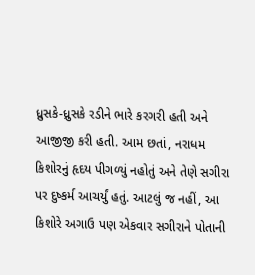ધ્રુસકે-ધ્રુસકે રડીને ભારે કરગરી હતી અને આજીજી કરી હતી. આમ છતાં, નરાધમ કિશોરનું હૃદય પીગળ્યું નહોતું અને તેણે સગીરા પર દુષ્કર્મ આચર્યું હતું. આટલું જ નહીં, આ કિશોરે અગાઉ પણ એકવાર સગીરાને પોતાની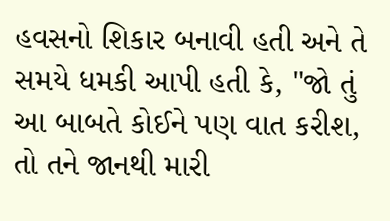હવસનો શિકાર બનાવી હતી અને તે સમયે ધમકી આપી હતી કે, "જો તું આ બાબતે કોઈને પણ વાત કરીશ, તો તને જાનથી મારી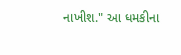નાખીશ." આ ધમકીના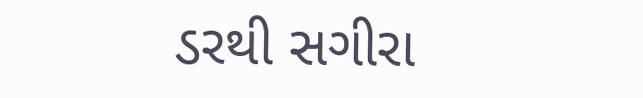ડરથી સગીરા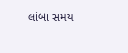લાંબા સમય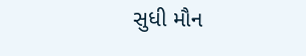સુધી મૌન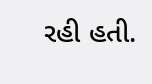રહી હતી.